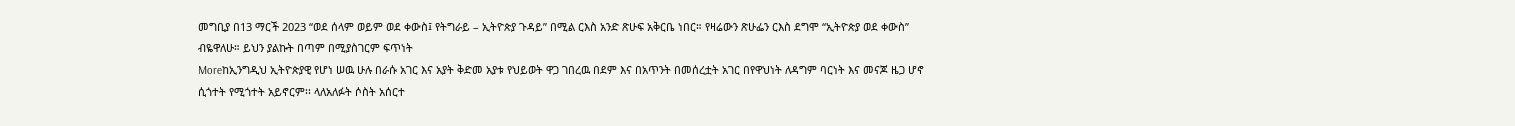መግቢያ በ13 ማርች 2023 “ወደ ሰላም ወይም ወደ ቀውስ፤ የትግራይ – ኢትዮጵያ ጉዳይ” በሚል ርእስ አንድ ጽሁፍ አቅርቤ ነበር። የዛሬውን ጽሁፌን ርእስ ደግሞ “ኢትዮጵያ ወደ ቀውስ” ብዬዋለሁ። ይህን ያልኩት በጣም በሚያስገርም ፍጥነት
Moreከኢንግዲህ ኢትዮጵያዊ የሆነ ሠዉ ሁሉ በራሱ አገር እና አያት ቅድመ አያቱ የህይወት ዋጋ ገበረዉ በደም እና በአጥንት በመሰረቷት አገር በየዋህነት ለዳግም ባርነት እና መናጆ ዜጋ ሆኖ ሲጎተት የሚጎተት አይኖርም፡፡ ላለአለፉት ሶስት አሰርተ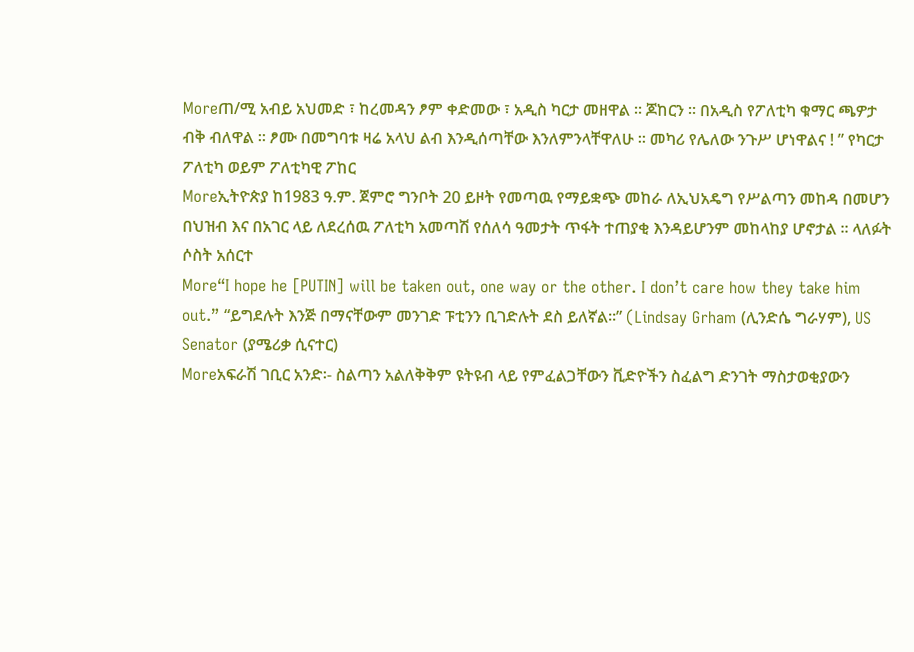Moreጠ/ሚ አብይ አህመድ ፣ ከረመዳን ፆም ቀድመው ፣ አዲስ ካርታ መዘዋል ። ጆከርን ። በአዲስ የፖለቲካ ቁማር ጫዎታ ብቅ ብለዋል ። ፆሙ በመግባቱ ዛሬ አላህ ልብ እንዲሰጣቸው እንለምንላቸዋለሁ ። መካሪ የሌለው ንጉሥ ሆነዋልና ! ” የካርታ ፖለቲካ ወይም ፖለቲካዊ ፖከር
Moreኢትዮጵያ ከ1983 ዓ.ም. ጀምሮ ግንቦት 20 ይዞት የመጣዉ የማይቋጭ መከራ ለኢህአዴግ የሥልጣን መከዳ በመሆን በህዝብ እና በአገር ላይ ለደረሰዉ ፖለቲካ አመጣሽ የሰለሳ ዓመታት ጥፋት ተጠያቂ እንዳይሆንም መከላከያ ሆኖታል ፡፡ ላለፉት ሶስት አሰርተ
More“I hope he [PUTIN] will be taken out, one way or the other. I don’t care how they take him out.” “ይግደሉት እንጅ በማናቸውም መንገድ ፑቲንን ቢገድሉት ደስ ይለኛል፡፡” (Lindsay Grham (ሊንድሴ ግራሃም), US Senator (ያሜሪቃ ሲናተር)
Moreአፍራሽ ገቢር አንድ፡- ስልጣን አልለቅቅም ዩትዩብ ላይ የምፈልጋቸውን ቪድዮችን ስፈልግ ድንገት ማስታወቂያውን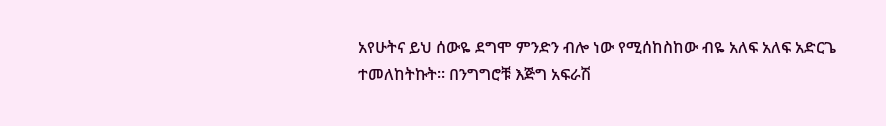አየሁትና ይህ ሰውዬ ደግሞ ምንድን ብሎ ነው የሚሰከስከው ብዬ አለፍ አለፍ አድርጌ ተመለከትኩት፡፡ በንግግሮቹ እጅግ አፍራሽ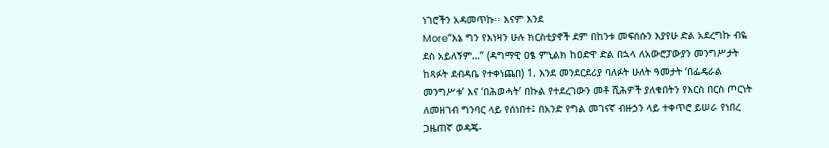ነገሮችን አዳመጥኩ፡፡ እናም እንደ
More‘‘እኔ ግን የእነዛን ሁሉ ክርስቲያኖች ደም በከንቱ መፍሰሱን እያየሁ ድል አደረግኩ ብዬ ደስ አይለኝም…’’ (ዳግማዊ ዐፄ ምኒልክ ከዐድዋ ድል በኋላ ለአውሮፓውያን መንግሥታት ከጻፉት ደብዳቤ የተቀነጨበ) 1. እንደ መንደርደሪያ ባለፉት ሁለት ዓመታት ‘በፌዴራል መንግሥቱ’ እና ‘በሕወሓት’ በኩል የተደረገውን መቶ ሺሕዎች ያለቁበትን የእርስ በርስ ጦርነት ለመዘገብ ግንባር ላይ የሰነበተ፤ በአንድ የግል መገናኛ ብዙኃን ላይ ተቀጥሮ ይሠራ የነበረ ጋዜጠኛ ወዳጄ-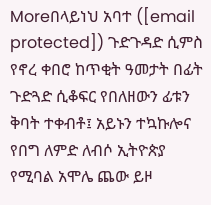Moreበላይነህ አባተ ([email protected]) ጉድጉዳድ ሲምስ የኖረ ቀበሮ ከጥቂት ዓመታት በፊት ጉድጓድ ሲቆፍር የበለዘውን ፊቱን ቅባት ተቀብቶ፤ አይኑን ተኳኩሎና የበግ ለምድ ለብሶ ኢትዮጵያ የሚባል አሞሌ ጨው ይዞ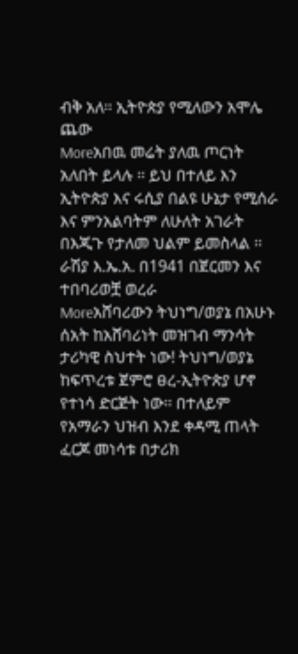ብቅ አለ፡፡ ኢትዮጵያ የሚለውን አሞሌ ጨው
Moreአበዉ መሬት ያለዉ ጦርነት አለበት ይላሉ ፡፡ ይህ በተለይ እን ኢትዮጵያ እና ሩሲያ በልዩ ሁኔታ የሚሰራ እና ምንአልባትም ለሁለት አገራት በእጂጉ የታለመ ህልም ይመስላል ፡፡ ራሽያ እ.ኤ.አ. በ1941 በጀርመን እና ተበባሪወቿ ወረራ
Moreአሸባሪውን ትህነግ/ወያኔ በአሁኑ ሰአት ከአሸባሪነት መዝገብ ማንሳት ታሪካዊ ስህተት ነው! ትህነግ/ወያኔ ከፍጥረቱ ጀምሮ ፀረ-ኢትዮጵያ ሆኖ የተነሳ ድርጅት ነው፡፡ በተለይም የአማራን ህዝብ እንደ ቀዳሚ ጠላት ፈርጆ መነሳቱ በታሪክ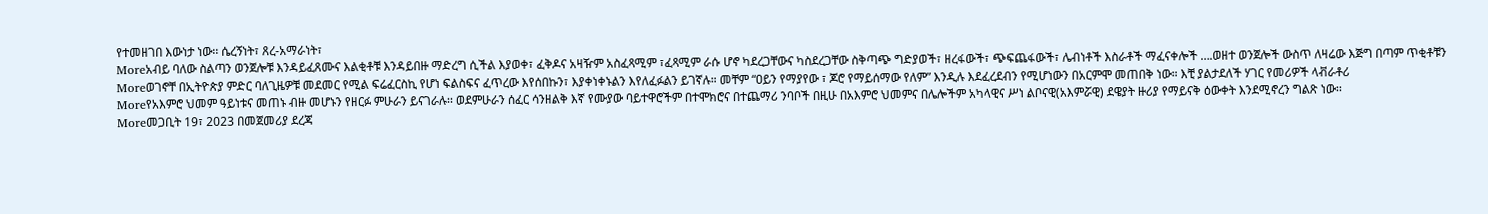የተመዘገበ እውነታ ነው፡፡ ሴረኝነት፣ ጸረ-አማራነት፣
Moreአብይ ባለው ስልጣን ወንጀሎቹ እንዳይፈጸሙና እልቂቶቹ እንዳይበዙ ማድረግ ሲችል እያወቀ፣ ፈቅዶና አዛዥም አስፈጻሚም ፣ፈጻሚም ራሱ ሆኖ ካደረጋቸውና ካስደረጋቸው ስቅጣጭ ግድያወች፣ ዘረፋውች፣ ጭፍጨፋውች፣ ሌብነቶች እስራቶች ማፈናቀሎች ….ወዘተ ወንጀሎች ውስጥ ለዛሬው እጅግ በጣም ጥቂቶቹን
Moreወገኖቸ በኢትዮጵያ ምድር ባለጊዜዎቹ መደመር የሚል ፍሬፈርስኪ የሆነ ፍልስፍና ፈጥረው እየሰበኩን፣ እያቀነቀኑልን እየለፈፉልን ይገኛሉ። መቸም “ዐይን የማያየው ፣ ጆሮ የማይሰማው የለም” እንዲሉ እደፈረደብን የሚሆነውን በአርምሞ መጠበቅ ነው። እቺ ያልታደለች ሃገር የመሪዎች ላቭራቶሪ
Moreየአእምሮ ህመም ዓይነቱና መጠኑ ብዙ መሆኑን የዘርፉ ምሁራን ይናገራሉ፡፡ ወደምሁራን ሰፈር ሳንዘልቅ እኛ የሙያው ባይተዋሮችም በተሞክሮና በተጨማሪ ንባቦች በዚሁ በአእምሮ ህመምና በሌሎችም አካላዊና ሥነ ልቦናዊ(አእምሯዊ) ደዌያት ዙሪያ የማይናቅ ዕውቀት እንደሚኖረን ግልጽ ነው፡፡
Moreመጋቢት 19፣ 2023 በመጀመሪያ ደረጃ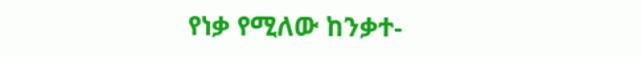የነቃ የሚለው ከንቃተ-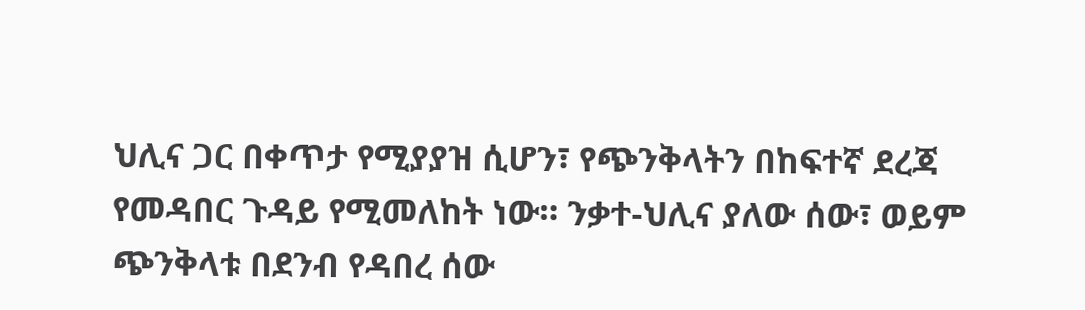ህሊና ጋር በቀጥታ የሚያያዝ ሲሆን፣ የጭንቅላትን በከፍተኛ ደረጃ የመዳበር ጉዳይ የሚመለከት ነው። ንቃተ-ህሊና ያለው ሰው፣ ወይም ጭንቅላቱ በደንብ የዳበረ ሰው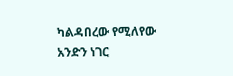ካልዳበረው የሚለየው አንድን ነገር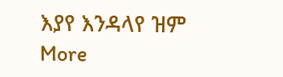እያየ እንዳላየ ዝም
More